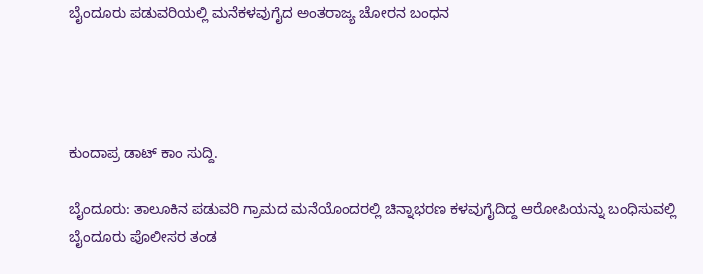ಬೈಂದೂರು ಪಡುವರಿಯಲ್ಲಿ ಮನೆಕಳವುಗೈದ ಅಂತರಾಜ್ಯ ಚೋರನ ಬಂಧನ




ಕುಂದಾಪ್ರ ಡಾಟ್ ಕಾಂ ಸುದ್ದಿ.

ಬೈಂದೂರು: ತಾಲೂಕಿನ ಪಡುವರಿ ಗ್ರಾಮದ ಮನೆಯೊಂದರಲ್ಲಿ ಚಿನ್ನಾಭರಣ ಕಳವುಗೈದಿದ್ದ ಆರೋಪಿಯನ್ನು ಬಂಧಿಸುವಲ್ಲಿ ಬೈಂದೂರು ಪೊಲೀಸರ ತಂಡ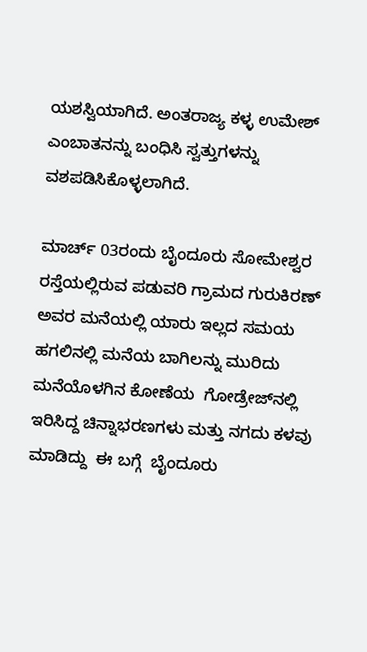ಯಶಸ್ವಿಯಾಗಿದೆ. ಅಂತರಾಜ್ಯ ಕಳ್ಳ ಉಮೇಶ್‌ ಎಂಬಾತನನ್ನು ಬಂಧಿಸಿ ಸ್ವತ್ತುಗಳನ್ನು ವಶಪಡಿಸಿಕೊಳ್ಳಲಾಗಿದೆ.

ಮಾರ್ಚ್ 03ರಂದು ಬೈಂದೂರು ಸೋಮೇಶ್ವರ  ರಸ್ತೆಯಲ್ಲಿರುವ ಪಡುವರಿ ಗ್ರಾಮದ ಗುರುಕಿರಣ್‌ ಅವರ ಮನೆಯಲ್ಲಿ ಯಾರು ಇಲ್ಲದ ಸಮಯ ಹಗಲಿನಲ್ಲಿ ಮನೆಯ ಬಾಗಿಲನ್ನು ಮುರಿದು ಮನೆಯೊಳಗಿನ ಕೋಣೆಯ  ಗೋಡ್ರೇಜ್‌ನಲ್ಲಿ  ಇರಿಸಿದ್ದ ಚಿನ್ನಾಭರಣಗಳು ಮತ್ತು ನಗದು ಕಳವು ಮಾಡಿದ್ದು  ಈ ಬಗ್ಗೆ  ಬೈಂದೂರು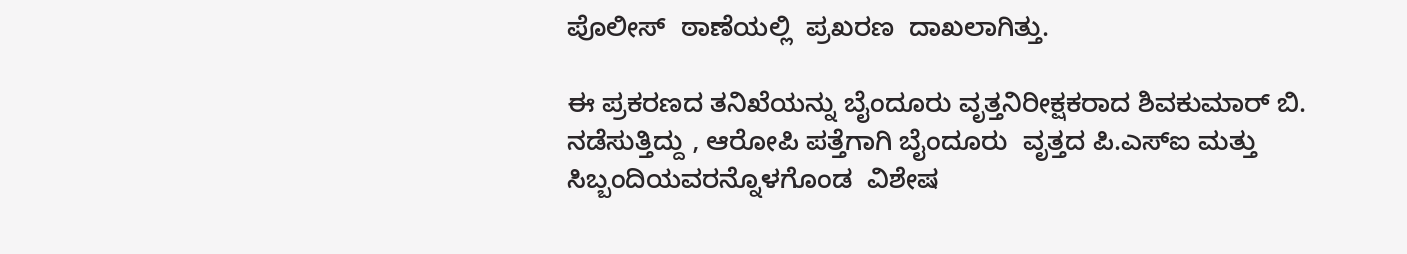ಪೊಲೀಸ್‌  ಠಾಣೆಯಲ್ಲಿ  ಪ್ರಖರಣ  ದಾಖಲಾಗಿತ್ತು.

ಈ ಪ್ರಕರಣದ ತನಿಖೆಯನ್ನು ಬೈಂದೂರು ವೃತ್ತನಿರೀಕ್ಷಕರಾದ ಶಿವಕುಮಾರ್‌ ಬಿ. ನಡೆಸುತ್ತಿದ್ದು , ಆರೋಪಿ ಪತ್ತೆಗಾಗಿ ಬೈಂದೂರು  ವೃತ್ತದ ಪಿ.ಎಸ್ಐ ಮತ್ತು ಸಿಬ್ಬಂದಿಯವರನ್ನೊಳಗೊಂಡ  ವಿಶೇಷ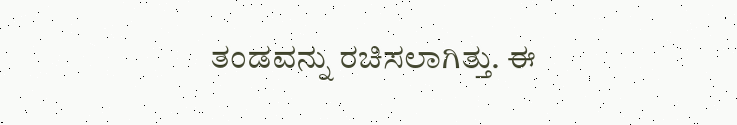ತಂಡವನ್ನು ರಚಿಸಲಾಗಿತ್ತು. ಈ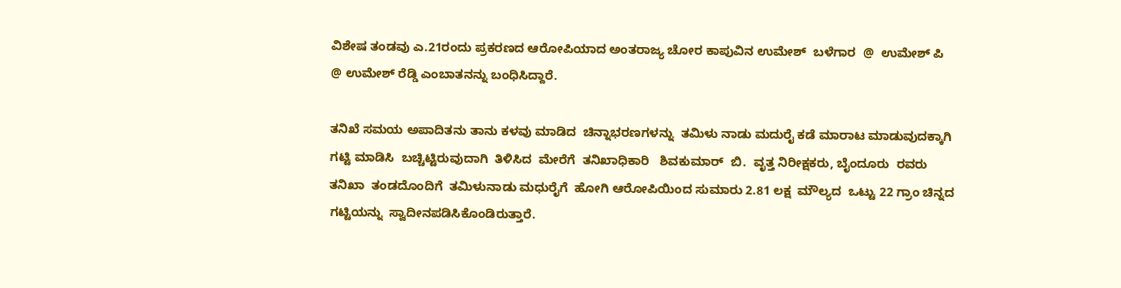ವಿಶೇಷ ತಂಡವು ಎ.21ರಂದು ಪ್ರಕರಣದ ಆರೋಪಿಯಾದ ಅಂತರಾಜ್ಯ ಚೋರ ಕಾಪುವಿನ ಉಮೇಶ್‌  ಬಳೆಗಾರ  @  ಉಮೇಶ್‌ ಪಿ @ ಉಮೇಶ್‌ ರೆಡ್ಡಿ ಎಂಬಾತನನ್ನು ಬಂಧಿಸಿದ್ದಾರೆ.

ತನಿಖೆ ಸಮಯ ಅಪಾದಿತನು ತಾನು ಕಳವು ಮಾಡಿದ  ಚಿನ್ನಾಭರಣಗಳನ್ನು  ತಮಿಳು ನಾಡು ಮದುರೈ ಕಡೆ ಮಾರಾಟ ಮಾಡುವುದಕ್ಕಾಗಿ ಗಟ್ಟಿ ಮಾಡಿಸಿ  ಬಚ್ಚಿಟ್ಟಿರುವುದಾಗಿ  ತಿಳಿಸಿದ  ಮೇರೆಗೆ  ತನಿಖಾಧಿಕಾರಿ   ಶಿವಕುಮಾರ್‌  ಬಿ.  ವೃತ್ತ ನಿರೀಕ್ಷಕರು, ಬೈಂದೂರು  ರವರು ತನಿಖಾ  ತಂಡದೊಂದಿಗೆ  ತಮಿಳುನಾಡು ಮಧುರೈಗೆ  ಹೋಗಿ ಆರೋಪಿಯಿಂದ ಸುಮಾರು 2.81 ಲಕ್ಷ  ಮೌಲ್ಯದ  ಒಟ್ಟು 22 ಗ್ರಾಂ ಚಿನ್ನದ ಗಟ್ಟಿಯನ್ನು  ಸ್ವಾದೀನಪಡಿಸಿಕೊಂಡಿರುತ್ತಾರೆ.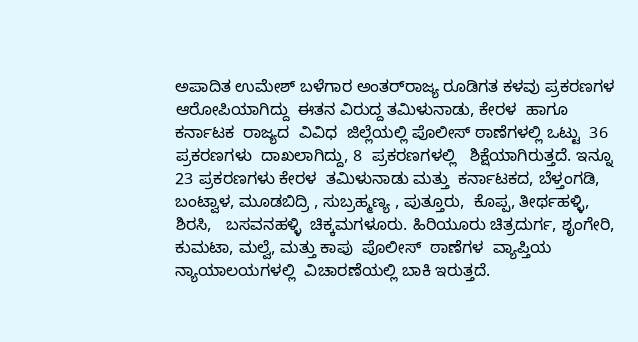ಅಪಾದಿತ ಉಮೇಶ್‌ ಬಳೆಗಾರ ಅಂತರ್‌ರಾಜ್ಯ ರೂಡಿಗತ ಕಳವು ಪ್ರಕರಣಗಳ  ಆರೋಪಿಯಾಗಿದ್ದು  ಈತನ ವಿರುದ್ದ ತಮಿಳುನಾಡು, ಕೇರಳ  ಹಾಗೂ ಕರ್ನಾಟಕ  ರಾಜ್ಯದ  ವಿವಿಧ  ಜಿಲ್ಲೆಯಲ್ಲಿ ಪೊಲೀಸ್‌ ಠಾಣೆಗಳಲ್ಲಿ ಒಟ್ಟು  36  ಪ್ರಕರಣಗಳು  ದಾಖಲಾಗಿದ್ದು, 8  ಪ್ರಕರಣಗಳಲ್ಲಿ   ಶಿಕ್ಷೆಯಾಗಿರುತ್ತದೆ. ಇನ್ನೂ  23 ಪ್ರಕರಣಗಳು ಕೇರಳ  ತಮಿಳುನಾಡು ಮತ್ತು  ಕರ್ನಾಟಕದ, ಬೆಳ್ತಂಗಡಿ,  ಬಂಟ್ವಾಳ, ಮೂಡಬಿದ್ರಿ , ಸುಬ್ರಹ್ಮಣ್ಯ , ಪುತ್ತೂರು,  ಕೊಪ್ಪ, ತೀರ್ಥಹಳ್ಳಿ, ಶಿರಸಿ,   ಬಸವನಹಳ್ಳಿ  ಚಿಕ್ಕಮಗಳೂರು. ಹಿರಿಯೂರು ಚಿತ್ರದುರ್ಗ, ಶೃಂಗೇರಿ, ಕುಮಟಾ, ಮಲ್ವೆ, ಮತ್ತು ಕಾಪು  ಪೊಲೀಸ್‌  ಠಾಣೆಗಳ  ವ್ಯಾಪ್ತಿಯ   ನ್ಯಾಯಾಲಯಗಳಲ್ಲಿ  ವಿಚಾರಣೆಯಲ್ಲಿ ಬಾಕಿ ಇರುತ್ತದೆ.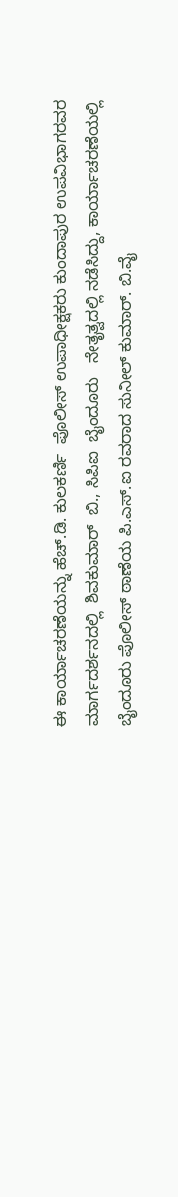ಈ ಕಾರ್ಯಾಚರಣೆಯನ್ನು ಹೆಚ್.ಡಿ. ಕುಲಕರ್ಣಿ  ಪೊಲೀಸ್‌ ಉಪಾಧೀಕ್ಷಕರು ಕುಂದಾಪುರ ಉಪವಿಭಾಗರವರ  ಮಾರ್ಗದರ್ಶನದಲ್ಲಿ  ಶಿವಕುಮಾರ್‌  ಬಿ., ಸಿಪಿಐ  ಬೈಂದೂರು   ನೇತೃತ್ವದಲ್ಲಿ ನಡೆಸಿದ್ದು, ಕಾರ್ಯಾಚರಣೆಯಲ್ಲಿ  ಬೈಂದೂರು ಪೊಲೀಸ್‌ ಠಾಣೆಯ ಪಿ.ಎಸ್‌.ಐ ರವರಾದ ಸುನೀಲ್‌ ಕುಮಾರ್. ಬಿ.ವೈ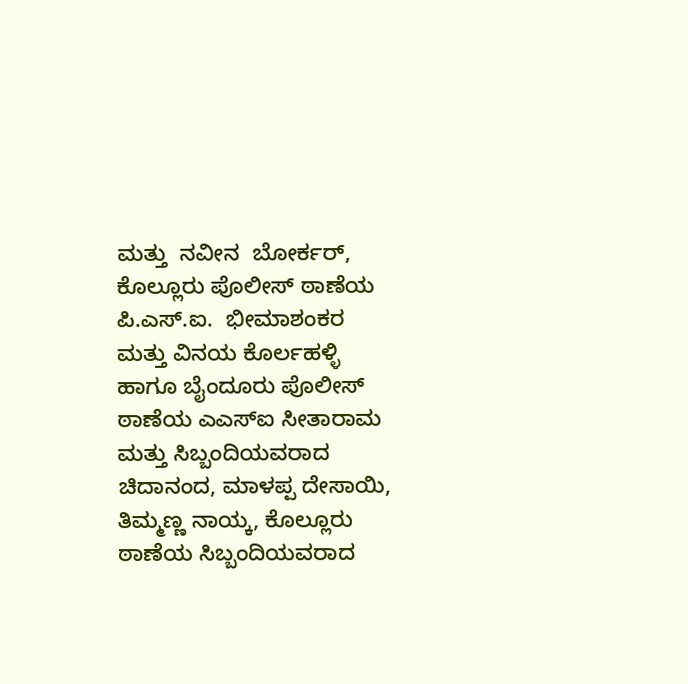ಮತ್ತು  ನವೀನ  ಬೋರ್ಕರ್,  ಕೊಲ್ಲೂರು ಪೊಲೀಸ್‌ ಠಾಣೆಯ ಪಿ.ಎಸ್.ಐ.  ಭೀಮಾಶಂಕರ  ಮತ್ತು ವಿನಯ ಕೊರ್ಲಹಳ್ಳಿ ಹಾಗೂ ಬೈಂದೂರು ಪೊಲೀಸ್‌  ಠಾಣೆಯ ಎಎಸ್‌ಐ ಸೀತಾರಾಮ  ಮತ್ತು ಸಿಬ್ಬಂದಿಯವರಾದ ಚಿದಾನಂದ, ಮಾಳಪ್ಪ ದೇಸಾಯಿ, ತಿಮ್ಮಣ್ಣ ನಾಯ್ಕ, ಕೊಲ್ಲೂರು ಠಾಣೆಯ ಸಿಬ್ಬಂದಿಯವರಾದ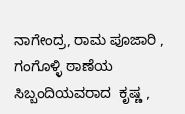ನಾಗೇಂದ್ರ, ರಾಮ ಪೂಜಾರಿ , ಗಂಗೊಳ್ಳಿ ಠಾಣೆಯ   ಸಿಬ್ಬಂದಿಯವರಾದ  ಕೃಷ್ಣ ,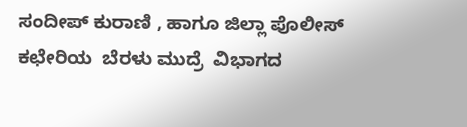ಸಂದೀಪ್‌ ಕುರಾಣಿ , ಹಾಗೂ ಜಿಲ್ಲಾ ಪೊಲೀಸ್‌  ಕಛೇರಿಯ  ಬೆರಳು ಮುದ್ರೆ  ವಿಭಾಗದ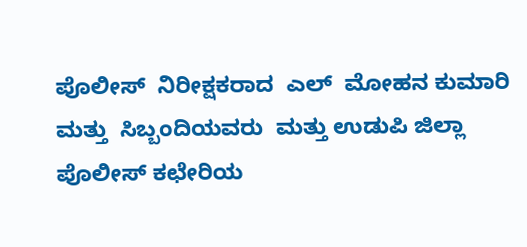ಪೊಲೀಸ್‌  ನಿರೀಕ್ಷಕರಾದ  ಎಲ್‌  ಮೋಹನ ಕುಮಾರಿ ಮತ್ತು  ಸಿಬ್ಬಂದಿಯವರು  ಮತ್ತು ಉಡುಪಿ ಜಿಲ್ಲಾ ಪೊಲೀಸ್‌ ಕಛೇರಿಯ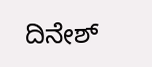ದಿನೇಶ್‌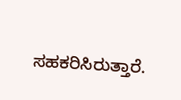ಸಹಕರಿಸಿರುತ್ತಾರೆ.